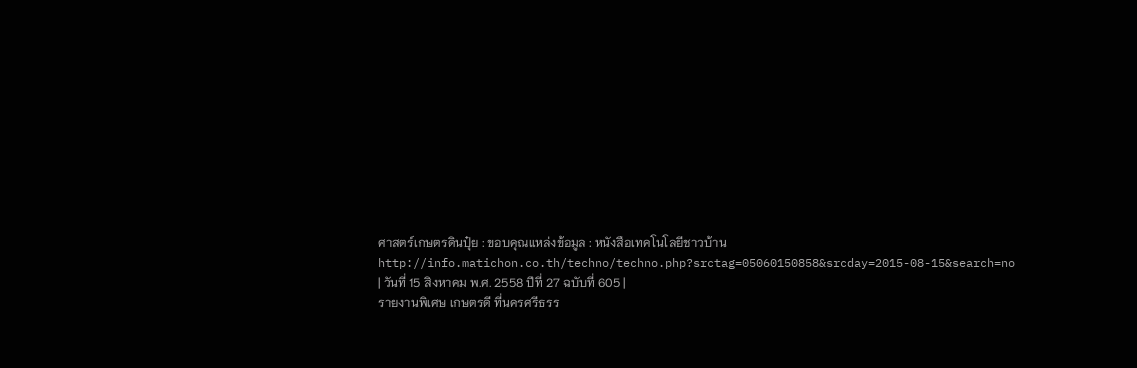ศาสตร์เกษตรดินปุ๋ย : ขอบคุณแหล่งข้อมูล : หนังสือเทคโนโลยีชาวบ้าน
http://info.matichon.co.th/techno/techno.php?srctag=05060150858&srcday=2015-08-15&search=no
| วันที่ 15 สิงหาคม พ.ศ. 2558 ปีที่ 27 ฉบับที่ 605 |
รายงานพิเศษ เกษตรดี ที่นครศรีธรร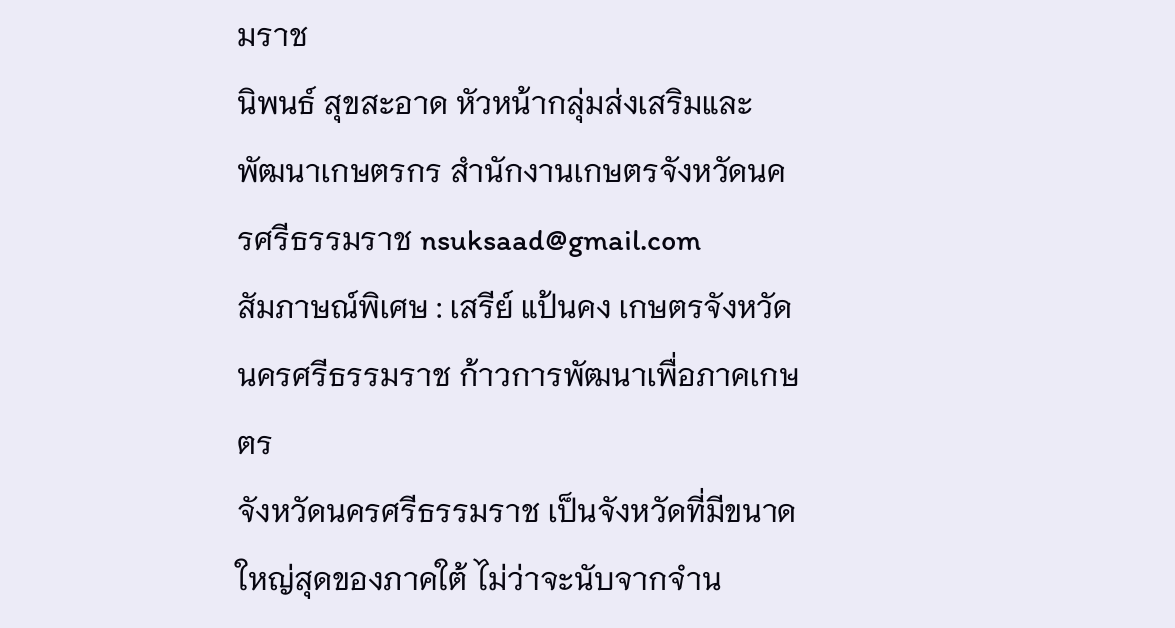มราช
นิพนธ์ สุขสะอาด หัวหน้ากลุ่มส่งเสริมและพัฒนาเกษตรกร สำนักงานเกษตรจังหวัดนครศรีธรรมราช nsuksaad@gmail.com
สัมภาษณ์พิเศษ : เสรีย์ แป้นคง เกษตรจังหวัดนครศรีธรรมราช ก้าวการพัฒนาเพื่อภาคเกษตร
จังหวัดนครศรีธรรมราช เป็นจังหวัดที่มีขนาดใหญ่สุดของภาคใต้ ไม่ว่าจะนับจากจำน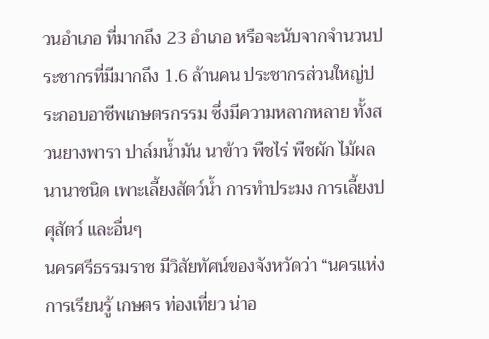วนอำเภอ ที่มากถึง 23 อำเภอ หรือจะนับจากจำนวนประชากรที่มีมากถึง 1.6 ล้านคน ประชากรส่วนใหญ่ประกอบอาชีพเกษตรกรรม ซึ่งมีความหลากหลาย ทั้งสวนยางพารา ปาล์มน้ำมัน นาข้าว พืชไร่ พืชผัก ไม้ผลนานาชนิด เพาะเลี้ยงสัตว์น้ำ การทำประมง การเลี้ยงปศุสัตว์ และอื่นๆ
นครศรีธรรมราช มีวิสัยทัศน์ของจังหวัดว่า “นครแห่งการเรียนรู้ เกษตร ท่องเที่ยว น่าอ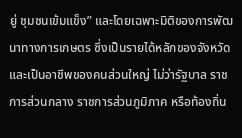ยู่ ชุมชนเข้มแข็ง” และโดยเฉพาะมิติของการพัฒนาทางการเกษตร ซึ่งเป็นรายได้หลักของจังหวัด และเป็นอาชีพของคนส่วนใหญ่ ไม่ว่ารัฐบาล ราชการส่วนกลาง ราชการส่วนภูมิภาค หรือท้องถิ่น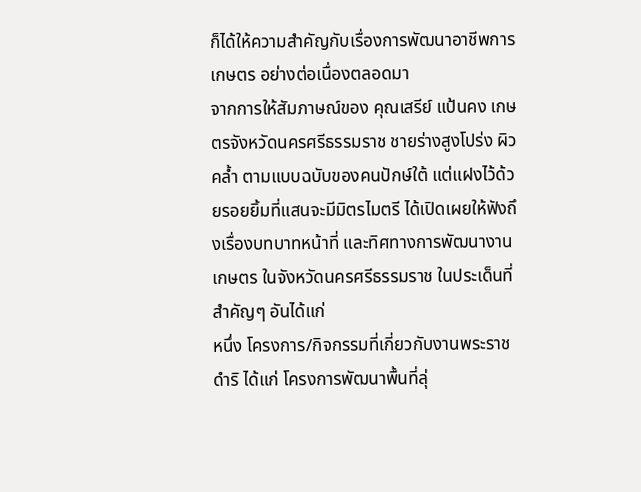ก็ได้ให้ความสำคัญกับเรื่องการพัฒนาอาชีพการเกษตร อย่างต่อเนื่องตลอดมา
จากการให้สัมภาษณ์ของ คุณเสรีย์ แป้นคง เกษตรจังหวัดนครศรีธรรมราช ชายร่างสูงโปร่ง ผิวคล้ำ ตามแบบฉบับของคนปักษ์ใต้ แต่แฝงไว้ด้วยรอยยิ้มที่แสนจะมีมิตรไมตรี ได้เปิดเผยให้ฟังถึงเรื่องบทบาทหน้าที่ และทิศทางการพัฒนางานเกษตร ในจังหวัดนครศรีธรรมราช ในประเด็นที่สำคัญๆ อันได้แก่
หนึ่ง โครงการ/กิจกรรมที่เกี่ยวกับงานพระราชดำริ ได้แก่ โครงการพัฒนาพื้นที่ลุ่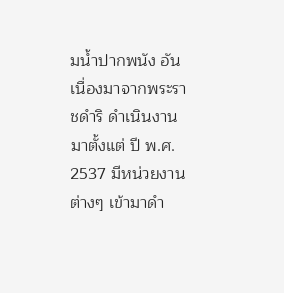มน้ำปากพนัง อันเนื่องมาจากพระราชดำริ ดำเนินงานมาตั้งแต่ ปี พ.ศ. 2537 มีหน่วยงานต่างๆ เข้ามาดำ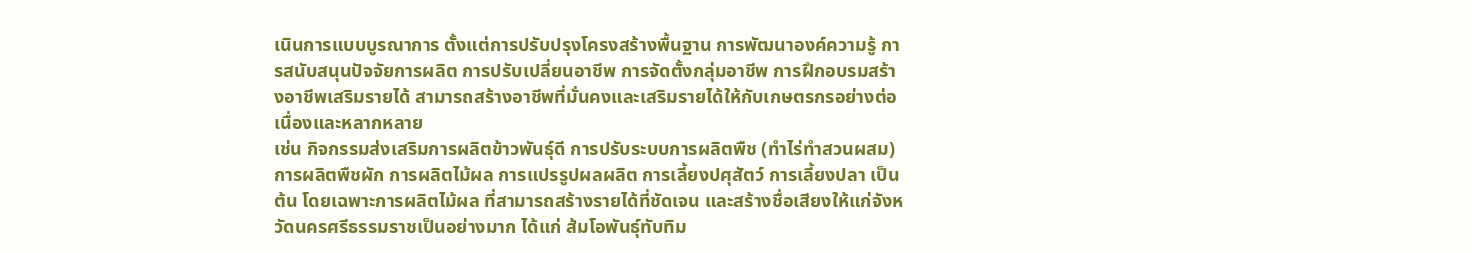เนินการแบบบูรณาการ ตั้งแต่การปรับปรุงโครงสร้างพื้นฐาน การพัฒนาองค์ความรู้ การสนับสนุนปัจจัยการผลิต การปรับเปลี่ยนอาชีพ การจัดตั้งกลุ่มอาชีพ การฝึกอบรมสร้างอาชีพเสริมรายได้ สามารถสร้างอาชีพที่มั่นคงและเสริมรายได้ให้กับเกษตรกรอย่างต่อเนื่องและหลากหลาย
เช่น กิจกรรมส่งเสริมการผลิตข้าวพันธุ์ดี การปรับระบบการผลิตพืช (ทำไร่ทำสวนผสม) การผลิตพืชผัก การผลิตไม้ผล การแปรรูปผลผลิต การเลี้ยงปศุสัตว์ การเลี้ยงปลา เป็นต้น โดยเฉพาะการผลิตไม้ผล ที่สามารถสร้างรายได้ที่ชัดเจน และสร้างชื่อเสียงให้แก่จังหวัดนครศรีธรรมราชเป็นอย่างมาก ได้แก่ ส้มโอพันธุ์ทับทิม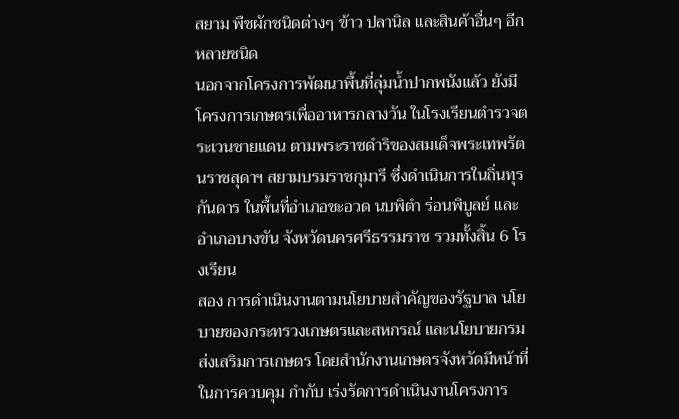สยาม พืชผักชนิดต่างๆ ข้าว ปลานิล และสินค้าอื่นๆ อีกหลายชนิด
นอกจากโครงการพัฒนาพื้นที่ลุ่มน้ำปากพนังแล้ว ยังมีโครงการเกษตรเพื่ออาหารกลางวัน ในโรงเรียนตำรวจตระเวนชายแดน ตามพระราชดำริของสมเด็จพระเทพรัตนราชสุดาฯ สยามบรมราชกุมารี ซึ่งดำเนินการในถิ่นทุรกันดาร ในพื้นที่อำเภอชะอวด นบพิตำ ร่อนพิบูลย์ และอำเภอบางขัน จังหวัดนครศรีธรรมราช รวมทั้งสิ้น 6 โรงเรียน
สอง การดำเนินงานตามนโยบายสำคัญของรัฐบาล นโยบายของกระทรวงเกษตรและสหกรณ์ และนโยบายกรมส่งเสริมการเกษตร โดยสำนักงานเกษตรจังหวัดมีหน้าที่ในการควบคุม กำกับ เร่งรัดการดำเนินงานโครงการ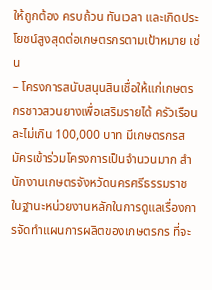ให้ถูกต้อง ครบถ้วน ทันเวลา และเกิดประโยชน์สูงสุดต่อเกษตรกรตามเป้าหมาย เช่น
– โครงการสนับสนุนสินเชื่อให้แก่เกษตรกรชาวสวนยางเพื่อเสริมรายได้ ครัวเรือนละไม่เกิน 100,000 บาท มีเกษตรกรสมัครเข้าร่วมโครงการเป็นจำนวนมาก สำนักงานเกษตรจังหวัดนครศรีธรรมราช ในฐานะหน่วยงานหลักในการดูแลเรื่องการจัดทำแผนการผลิตของเกษตรกร ที่จะ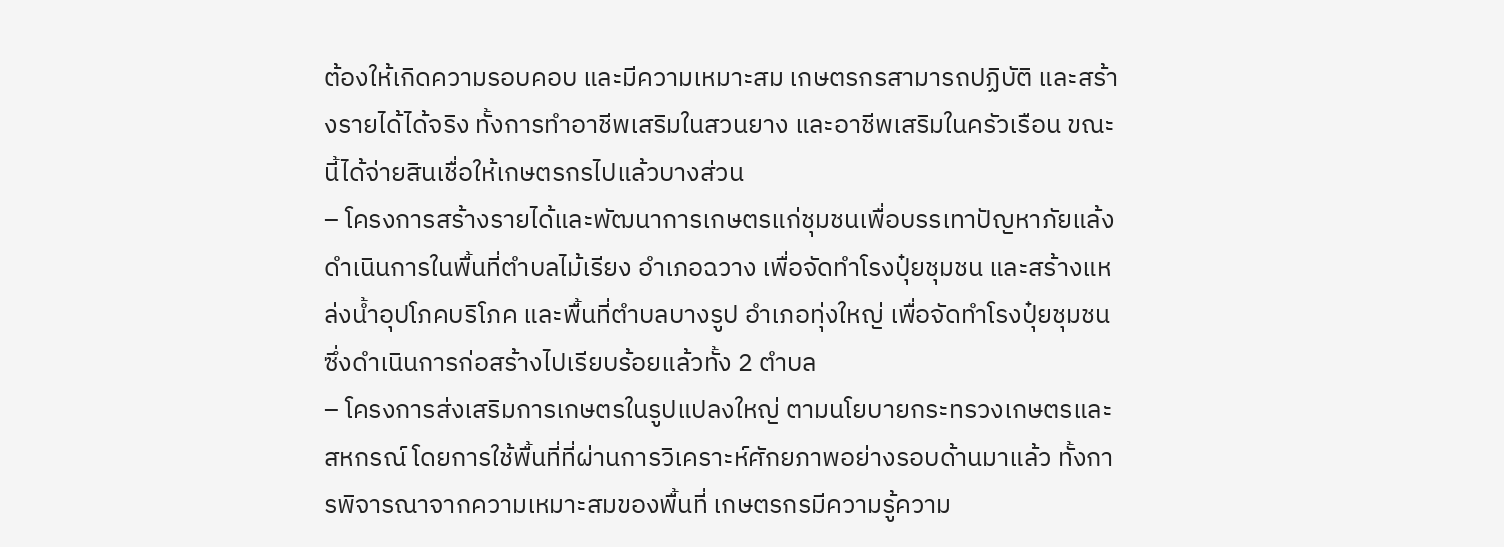ต้องให้เกิดความรอบคอบ และมีความเหมาะสม เกษตรกรสามารถปฏิบัติ และสร้างรายได้ได้จริง ทั้งการทำอาชีพเสริมในสวนยาง และอาชีพเสริมในครัวเรือน ขณะนี้ได้จ่ายสินเชื่อให้เกษตรกรไปแล้วบางส่วน
– โครงการสร้างรายได้และพัฒนาการเกษตรแก่ชุมชนเพื่อบรรเทาปัญหาภัยแล้ง ดำเนินการในพื้นที่ตำบลไม้เรียง อำเภอฉวาง เพื่อจัดทำโรงปุ๋ยชุมชน และสร้างแหล่งน้ำอุปโภคบริโภค และพื้นที่ตำบลบางรูป อำเภอทุ่งใหญ่ เพื่อจัดทำโรงปุ๋ยชุมชน ซึ่งดำเนินการก่อสร้างไปเรียบร้อยแล้วทั้ง 2 ตำบล
– โครงการส่งเสริมการเกษตรในรูปแปลงใหญ่ ตามนโยบายกระทรวงเกษตรและสหกรณ์ โดยการใช้พื้นที่ที่ผ่านการวิเคราะห์ศักยภาพอย่างรอบด้านมาแล้ว ทั้งการพิจารณาจากความเหมาะสมของพื้นที่ เกษตรกรมีความรู้ความ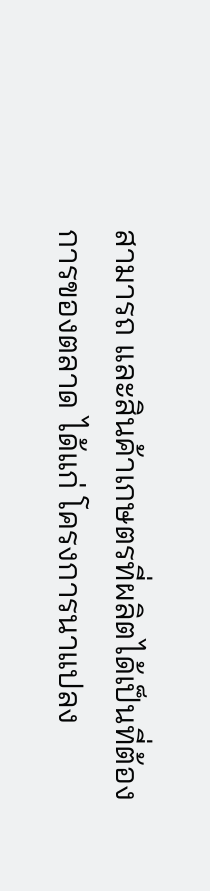สามารถ และสินค้าเกษตรที่ผลิตได้เป็นที่ต้องการของตลาด ได้แก่ โครงการนาแปลง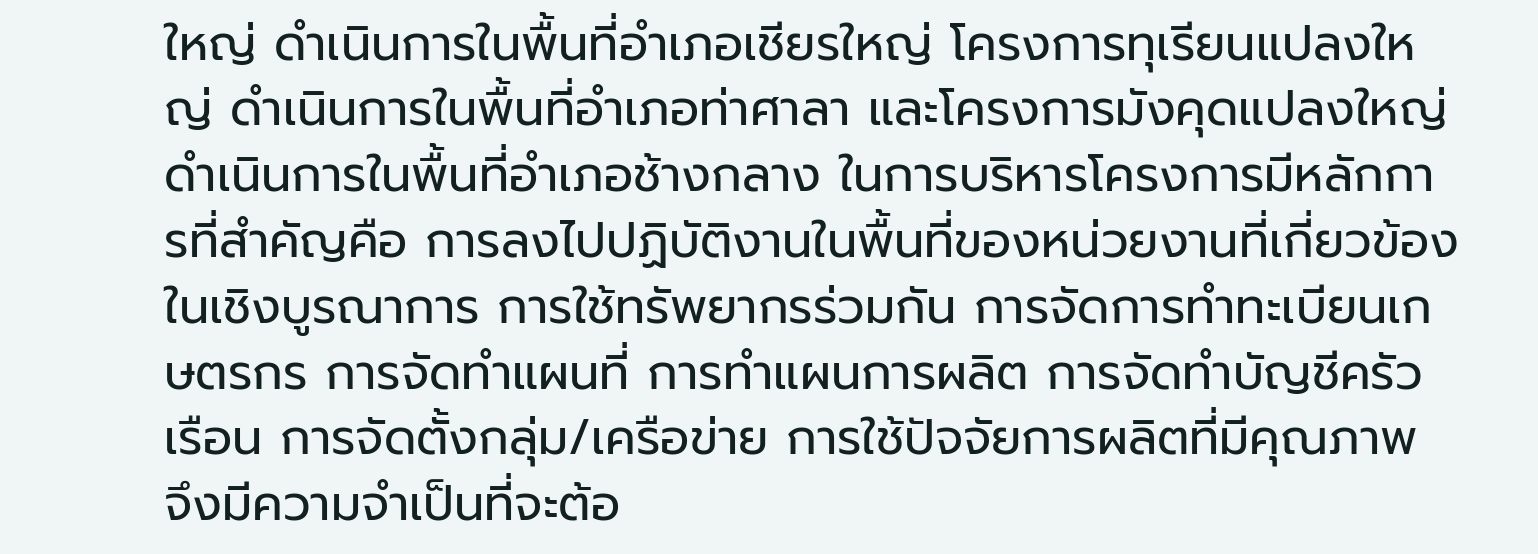ใหญ่ ดำเนินการในพื้นที่อำเภอเชียรใหญ่ โครงการทุเรียนแปลงใหญ่ ดำเนินการในพื้นที่อำเภอท่าศาลา และโครงการมังคุดแปลงใหญ่ดำเนินการในพื้นที่อำเภอช้างกลาง ในการบริหารโครงการมีหลักการที่สำคัญคือ การลงไปปฏิบัติงานในพื้นที่ของหน่วยงานที่เกี่ยวข้องในเชิงบูรณาการ การใช้ทรัพยากรร่วมกัน การจัดการทำทะเบียนเกษตรกร การจัดทำแผนที่ การทำแผนการผลิต การจัดทำบัญชีครัวเรือน การจัดตั้งกลุ่ม/เครือข่าย การใช้ปัจจัยการผลิตที่มีคุณภาพ จึงมีความจำเป็นที่จะต้อ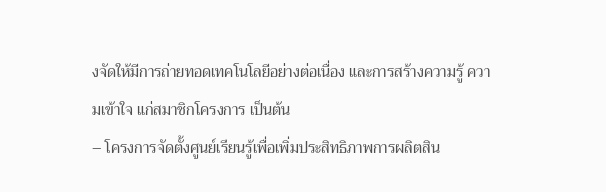งจัดให้มีการถ่ายทอดเทคโนโลยีอย่างต่อเนื่อง และการสร้างความรู้ ความเข้าใจ แก่สมาชิกโครงการ เป็นต้น
– โครงการจัดตั้งศูนย์เรียนรู้เพื่อเพิ่มประสิทธิภาพการผลิตสิน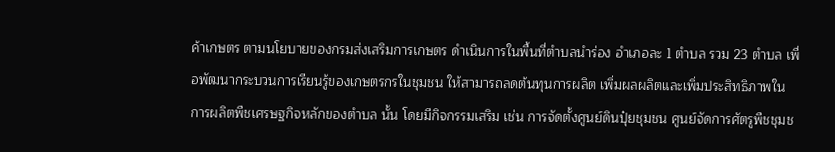ค้าเกษตร ตามนโยบายของกรมส่งเสริมการเกษตร ดำเนินการในพื้นที่ตำบลนำร่อง อำเภอละ 1 ตำบล รวม 23 ตำบล เพื่อพัฒนากระบวนการเรียนรู้ของเกษตรกรในชุมชน ให้สามารถลดต้นทุนการผลิต เพิ่มผลผลิตและเพิ่มประสิทธิภาพในการผลิตพืชเศรษฐกิจหลักของตำบล นั้น โดยมีกิจกรรมเสริม เช่น การจัดตั้งศูนย์ดินปุ๋ยชุมชน ศูนย์จัดการศัตรูพืชชุมช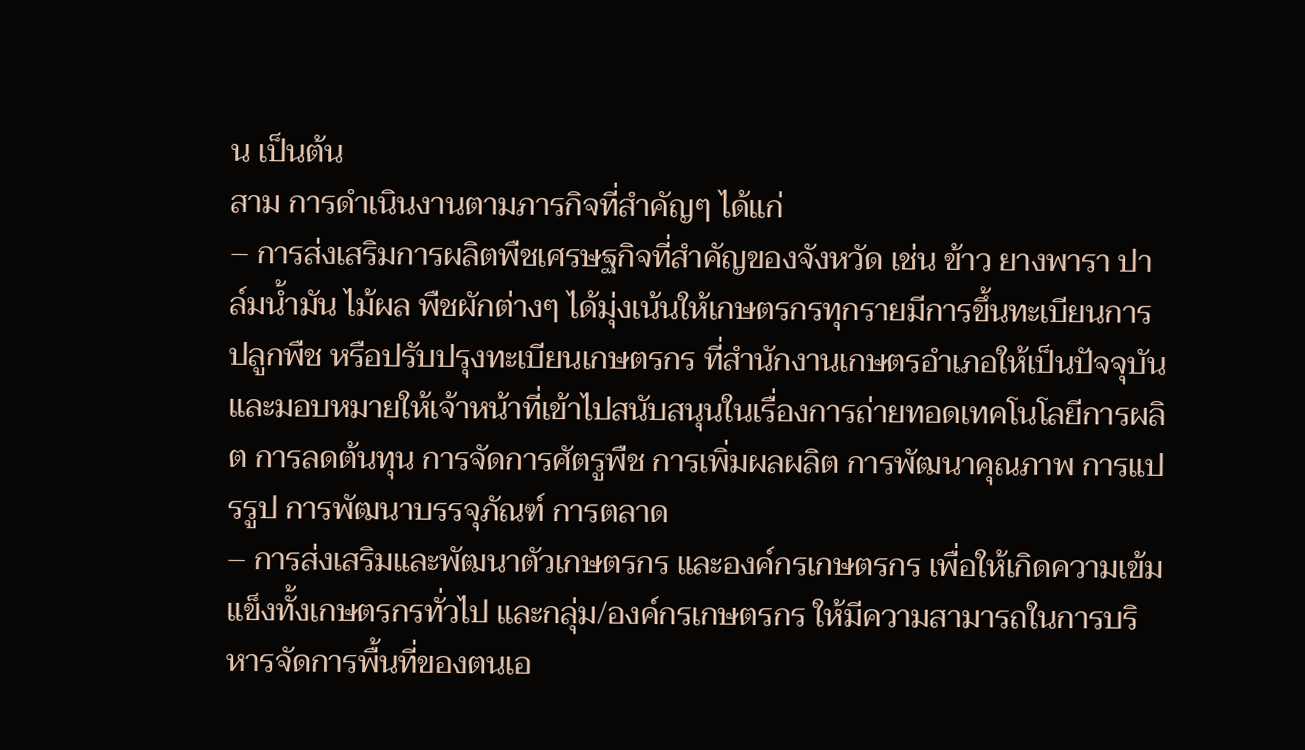น เป็นต้น
สาม การดำเนินงานตามภารกิจที่สำคัญๆ ได้แก่
– การส่งเสริมการผลิตพืชเศรษฐกิจที่สำคัญของจังหวัด เช่น ข้าว ยางพารา ปาล์มน้ำมัน ไม้ผล พืชผักต่างๆ ได้มุ่งเน้นให้เกษตรกรทุกรายมีการขึ้นทะเบียนการปลูกพืช หรือปรับปรุงทะเบียนเกษตรกร ที่สำนักงานเกษตรอำเภอให้เป็นปัจจุบัน และมอบหมายให้เจ้าหน้าที่เข้าไปสนับสนุนในเรื่องการถ่ายทอดเทคโนโลยีการผลิต การลดต้นทุน การจัดการศัตรูพืช การเพิ่มผลผลิต การพัฒนาคุณภาพ การแปรรูป การพัฒนาบรรจุภัณฑ์ การตลาด
– การส่งเสริมและพัฒนาตัวเกษตรกร และองค์กรเกษตรกร เพื่อให้เกิดความเข้มแข็งทั้งเกษตรกรทั่วไป และกลุ่ม/องค์กรเกษตรกร ให้มีความสามารถในการบริหารจัดการพื้นที่ของตนเอ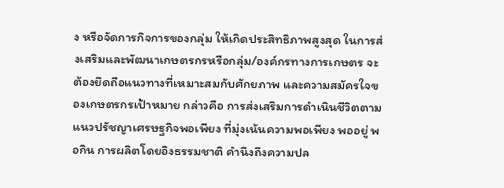ง หรือจัดการกิจการของกลุ่ม ให้เกิดประสิทธิภาพสูงสุด ในการส่งเสริมและพัฒนาเกษตรกรหรือกลุ่ม/องค์กรทางการเกษตร จะต้องยึดถือแนวทางที่เหมาะสมกับศักยภาพ และความสมัครใจของเกษตรกรเป้าหมาย กล่าวคือ การส่งเสริมการดำเนินชีวิตตามแนวปรัชญาเศรษฐกิจพอเพียง ที่มุ่งเน้นความพอเพียง พออยู่ พอกิน การผลิตโดยอิงธรรมชาติ คำนึงถึงความปล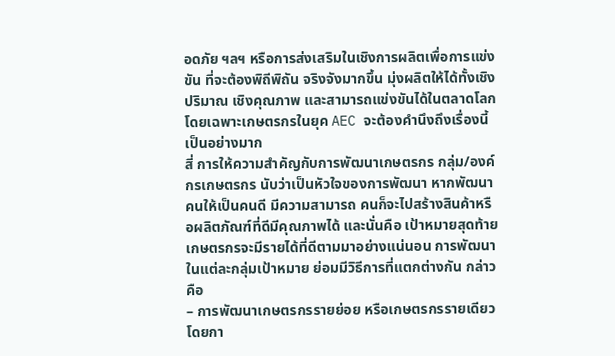อดภัย ฯลฯ หรือการส่งเสริมในเชิงการผลิตเพื่อการแข่งขัน ที่จะต้องพิถีพิถัน จริงจังมากขึ้น มุ่งผลิตให้ได้ทั้งเชิงปริมาณ เชิงคุณภาพ และสามารถแข่งขันได้ในตลาดโลก โดยเฉพาะเกษตรกรในยุค AEC จะต้องคำนึงถึงเรื่องนี้เป็นอย่างมาก
สี่ การให้ความสำคัญกับการพัฒนาเกษตรกร กลุ่ม/องค์กรเกษตรกร นับว่าเป็นหัวใจของการพัฒนา หากพัฒนาคนให้เป็นคนดี มีความสามารถ คนก็จะไปสร้างสินค้าหรือผลิตภัณฑ์ที่ดีมีคุณภาพได้ และนั่นคือ เป้าหมายสุดท้าย เกษตรกรจะมีรายได้ที่ดีตามมาอย่างแน่นอน การพัฒนาในแต่ละกลุ่มเป้าหมาย ย่อมมีวิธีการที่แตกต่างกัน กล่าวคือ
– การพัฒนาเกษตรกรรายย่อย หรือเกษตรกรรายเดียว โดยกา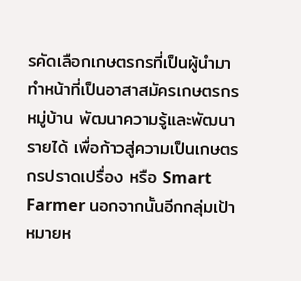รคัดเลือกเกษตรกรที่เป็นผู้นำมาทำหน้าที่เป็นอาสาสมัครเกษตรกรหมู่บ้าน พัฒนาความรู้และพัฒนารายได้ เพื่อก้าวสู่ความเป็นเกษตรกรปราดเปรื่อง หรือ Smart Farmer นอกจากนั้นอีกกลุ่มเป้าหมายห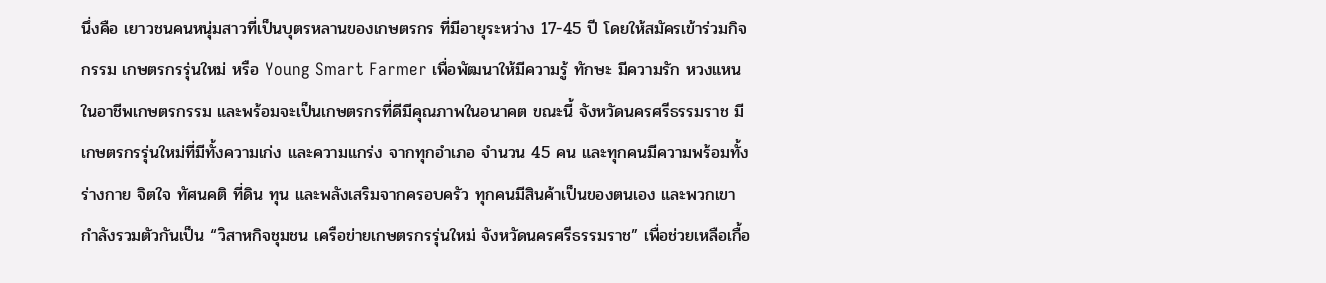นึ่งคือ เยาวชนคนหนุ่มสาวที่เป็นบุตรหลานของเกษตรกร ที่มีอายุระหว่าง 17-45 ปี โดยให้สมัครเข้าร่วมกิจกรรม เกษตรกรรุ่นใหม่ หรือ Young Smart Farmer เพื่อพัฒนาให้มีความรู้ ทักษะ มีความรัก หวงแหนในอาชีพเกษตรกรรม และพร้อมจะเป็นเกษตรกรที่ดีมีคุณภาพในอนาคต ขณะนี้ จังหวัดนครศรีธรรมราช มีเกษตรกรรุ่นใหม่ที่มีทั้งความเก่ง และความแกร่ง จากทุกอำเภอ จำนวน 45 คน และทุกคนมีความพร้อมทั้งร่างกาย จิตใจ ทัศนคติ ที่ดิน ทุน และพลังเสริมจากครอบครัว ทุกคนมีสินค้าเป็นของตนเอง และพวกเขากำลังรวมตัวกันเป็น “วิสาหกิจชุมชน เครือข่ายเกษตรกรรุ่นใหม่ จังหวัดนครศรีธรรมราช” เพื่อช่วยเหลือเกื้อ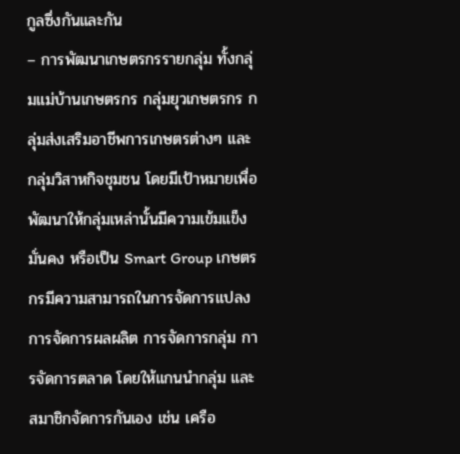กูลซึ่งกันและกัน
– การพัฒนาเกษตรกรรายกลุ่ม ทั้งกลุ่มแม่บ้านเกษตรกร กลุ่มยุวเกษตรกร กลุ่มส่งเสริมอาชีพการเกษตรต่างๆ และกลุ่มวิสาหกิจชุมชน โดยมีเป้าหมายเพื่อพัฒนาให้กลุ่มเหล่านั้นมีความเข้มแข็ง มั่นคง หรือเป็น Smart Group เกษตรกรมีความสามารถในการจัดการแปลง การจัดการผลผลิต การจัดการกลุ่ม การจัดการตลาด โดยให้แกนนำกลุ่ม และสมาชิกจัดการกันเอง เช่น เครือ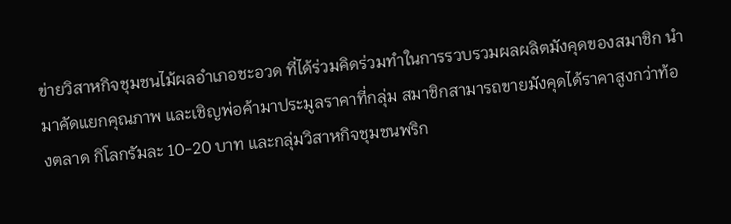ข่ายวิสาหกิจชุมชนไม้ผลอำเภอชะอวด ที่ได้ร่วมคิดร่วมทำในการรวบรวมผลผลิตมังคุดของสมาชิก นำมาคัดแยกคุณภาพ และเชิญพ่อค้ามาประมูลราคาที่กลุ่ม สมาชิกสามารถขายมังคุดได้ราคาสูงกว่าท้องตลาด กิโลกรัมละ 10-20 บาท และกลุ่มวิสาหกิจชุมชนพริก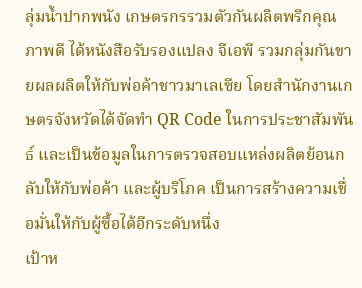ลุ่มน้ำปากพนัง เกษตรกรรวมตัวกันผลิตพริกคุณภาพดี ได้หนังสือรับรองแปลง จีเอพี รวมกลุ่มกันขายผลผลิตให้กับพ่อค้าชาวมาเลเซีย โดยสำนักงานเกษตรจังหวัดได้จัดทำ QR Code ในการประชาสัมพันธ์ และเป็นข้อมูลในการตรวจสอบแหล่งผลิตย้อนกลับให้กับพ่อค้า และผู้บริโภค เป็นการสร้างความเชื่อมั่นให้กับผู้ซื้อได้อีกระดับหนึ่ง
เป้าห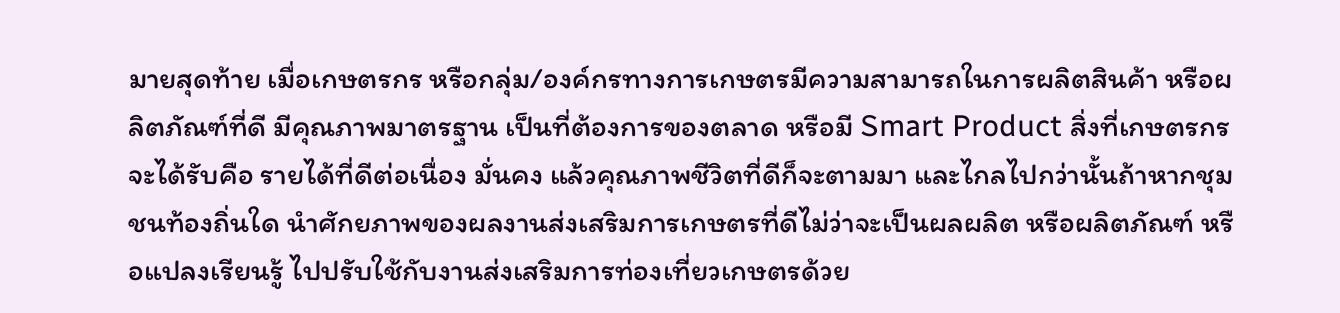มายสุดท้าย เมื่อเกษตรกร หรือกลุ่ม/องค์กรทางการเกษตรมีความสามารถในการผลิตสินค้า หรือผลิตภัณฑ์ที่ดี มีคุณภาพมาตรฐาน เป็นที่ต้องการของตลาด หรือมี Smart Product สิ่งที่เกษตรกรจะได้รับคือ รายได้ที่ดีต่อเนื่อง มั่นคง แล้วคุณภาพชีวิตที่ดีก็จะตามมา และไกลไปกว่านั้นถ้าหากชุมชนท้องถิ่นใด นำศักยภาพของผลงานส่งเสริมการเกษตรที่ดีไม่ว่าจะเป็นผลผลิต หรือผลิตภัณฑ์ หรือแปลงเรียนรู้ ไปปรับใช้กับงานส่งเสริมการท่องเที่ยวเกษตรด้วย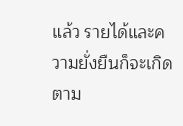แล้ว รายได้และความยั่งยืนก็จะเกิดตาม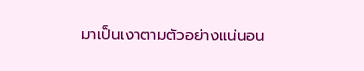มาเป็นเงาตามตัวอย่างแน่นอน